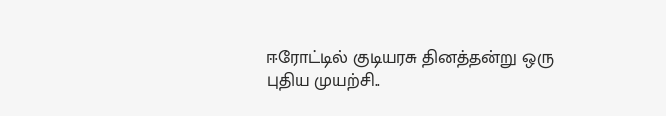ஈரோட்டில் குடியரசு தினத்தன்று ஒரு புதிய முயற்சி..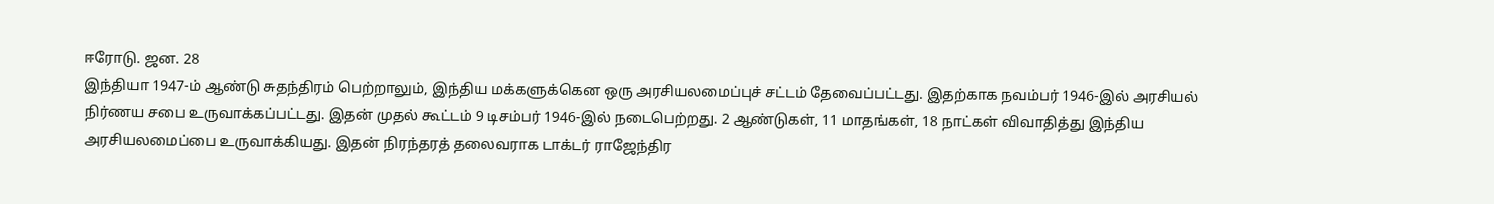ஈரோடு. ஜன. 28
இந்தியா 1947-ம் ஆண்டு சுதந்திரம் பெற்றாலும், இந்திய மக்களுக்கென ஒரு அரசியலமைப்புச் சட்டம் தேவைப்பட்டது. இதற்காக நவம்பர் 1946-இல் அரசியல் நிர்ணய சபை உருவாக்கப்பட்டது. இதன் முதல் கூட்டம் 9 டிசம்பர் 1946-இல் நடைபெற்றது. 2 ஆண்டுகள், 11 மாதங்கள், 18 நாட்கள் விவாதித்து இந்திய அரசியலமைப்பை உருவாக்கியது. இதன் நிரந்தரத் தலைவராக டாக்டர் ராஜேந்திர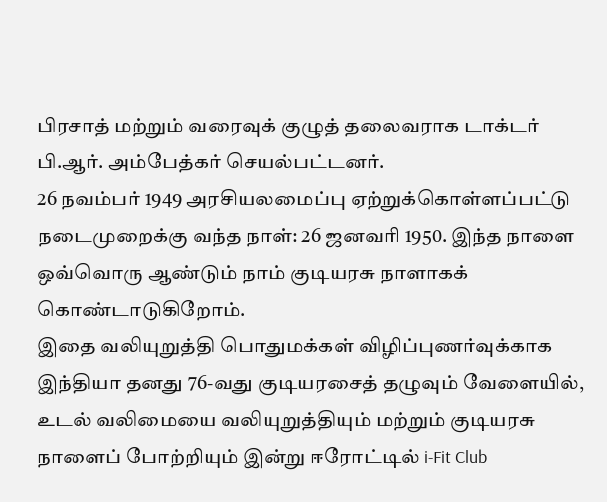பிரசாத் மற்றும் வரைவுக் குழுத் தலைவராக டாக்டர் பி.ஆர். அம்பேத்கர் செயல்பட்டனர்.
26 நவம்பர் 1949 அரசியலமைப்பு ஏற்றுக்கொள்ளப்பட்டு நடைமுறைக்கு வந்த நாள்: 26 ஜனவரி 1950. இந்த நாளை ஒவ்வொரு ஆண்டும் நாம் குடியரசு நாளாகக் கொண்டாடுகிறோம்.
இதை வலியுறுத்தி பொதுமக்கள் விழிப்புணர்வுக்காக இந்தியா தனது 76-வது குடியரசைத் தழுவும் வேளையில், உடல் வலிமையை வலியுறுத்தியும் மற்றும் குடியரசு நாளைப் போற்றியும் இன்று ஈரோட்டில் i-Fit Club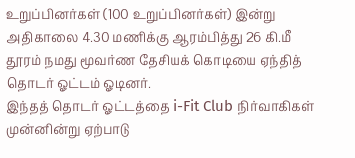உறுப்பினர்கள் (100 உறுப்பினர்கள்) இன்று அதிகாலை 4.30 மணிக்கு ஆரம்பித்து 26 கி.மீ தூரம் நமது மூவர்ண தேசியக் கொடியை ஏந்தித் தொடர் ஓட்டம் ஓடினர்.
இந்தத் தொடர் ஓட்டத்தை i-Fit Club நிர்வாகிகள் முன்னின்று ஏற்பாடு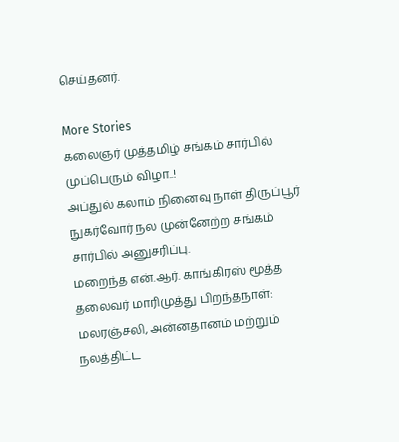செய்தனர்.

More Stories
கலைஞர் முத்தமிழ் சங்கம் சார்பில் முப்பெரும் விழா..!
அப்துல் கலாம் நினைவு நாள் திருப்பூர் நுகர்வோர் நல முன்னேற்ற சங்கம் சார்பில் அனுசரிப்பு.
மறைந்த என்.ஆர். காங்கிரஸ் மூத்த தலைவர் மாரிமுத்து பிறந்தநாள்: மலரஞ்சலி, அன்னதானம் மற்றும் நலத்திட்ட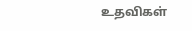உதவிகள்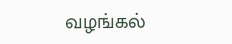வழங்கல்